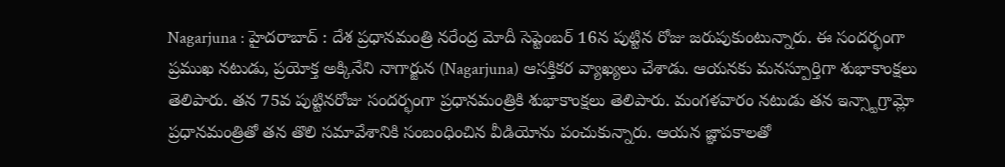Nagarjuna : హైదరాబాద్ : దేశ ప్రధానమంత్రి నరేంద్ర మోదీ సెప్టెంబర్ 16న పుట్టిన రోజు జరుపుకుంటున్నారు. ఈ సందర్భంగా ప్రముఖ నటుడు, ప్రయోక్త అక్కినేని నాగార్జున (Nagarjuna) ఆసక్తికర వ్యాఖ్యలు చేశాడు. ఆయనకు మనస్పూర్తిగా శుభాకాంక్షలు తెలిపారు. తన 75వ పుట్టినరోజు సందర్భంగా ప్రధానమంత్రికి శుభాకాంక్షలు తెలిపారు. మంగళవారం నటుడు తన ఇన్స్టాగ్రామ్లో ప్రధానమంత్రితో తన తొలి సమావేశానికి సంబంధించిన వీడియోను పంచుకున్నారు. ఆయన జ్ఞాపకాలతో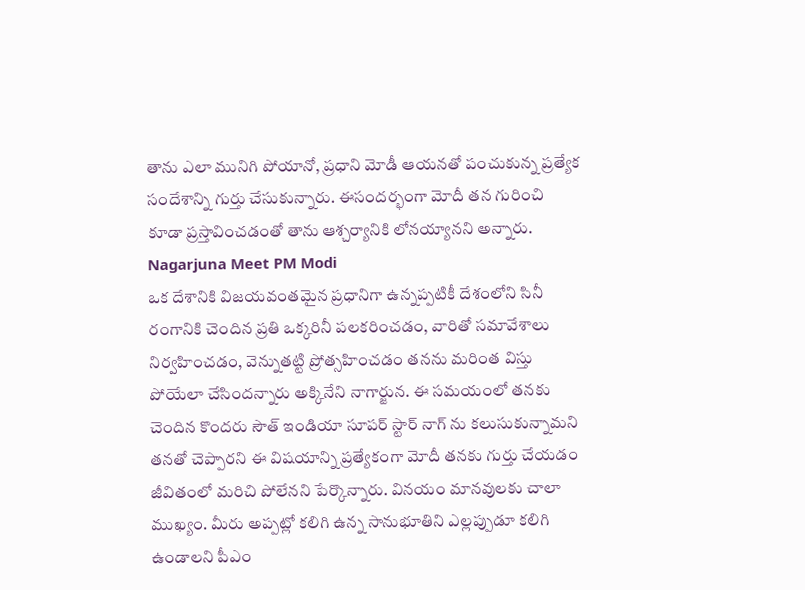తాను ఎలా మునిగి పోయానో, ప్రధాని మోడీ ఆయనతో పంచుకున్న ప్రత్యేక సందేశాన్ని గుర్తు చేసుకున్నారు. ఈసందర్భంగా మోదీ తన గురించి కూడా ప్రస్తావించడంతో తాను ఆశ్చర్యానికి లోనయ్యానని అన్నారు.
Nagarjuna Meet PM Modi
ఒక దేశానికి విజయవంతమైన ప్రధానిగా ఉన్నప్పటికీ దేశంలోని సినీ రంగానికి చెందిన ప్రతి ఒక్కరినీ పలకరించడం, వారితో సమావేశాలు నిర్వహించడం, వెన్నుతట్టి ప్రోత్సహించడం తనను మరింత విస్తు పోయేలా చేసిందన్నారు అక్కినేని నాగార్జున. ఈ సమయంలో తనకు చెందిన కొందరు సౌత్ ఇండియా సూపర్ స్టార్ నాగ్ ను కలుసుకున్నామని తనతో చెప్పారని ఈ విషయాన్ని ప్రత్యేకంగా మోదీ తనకు గుర్తు చేయడం జీవితంలో మరిచి పోలేనని పేర్కొన్నారు. వినయం మానవులకు చాలా ముఖ్యం. మీరు అప్పట్లో కలిగి ఉన్న సానుభూతిని ఎల్లప్పుడూ కలిగి ఉండాలని పీఎం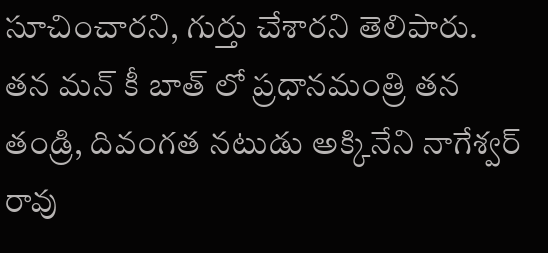సూచించారని, గుర్తు చేశారని తెలిపారు. తన మన్ కీ బాత్ లో ప్రధానమంత్రి తన తండ్రి, దివంగత నటుడు అక్కినేని నాగేశ్వర్ రావు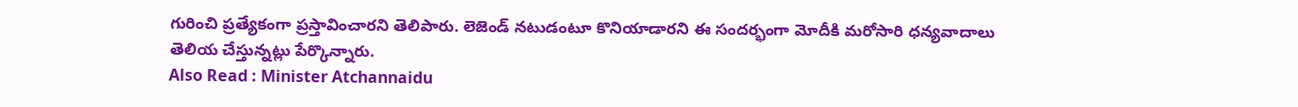గురించి ప్రత్యేకంగా ప్రస్తావించారని తెలిపారు. లెజెండ్ నటుడంటూ కొనియాడారని ఈ సందర్భంగా మోదీకి మరోసారి ధన్యవాదాలు తెలియ చేస్తున్నట్లు పేర్కొన్నారు.
Also Read : Minister Atchannaidu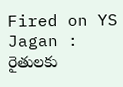Fired on YS Jagan : రైతులకు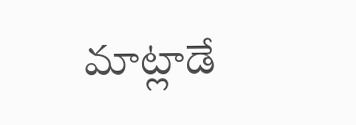మాట్లాడే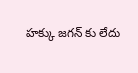హక్కు జగన్ కు లేదు